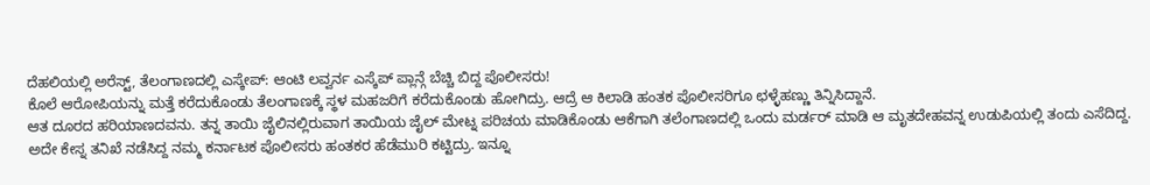ದೆಹಲಿಯಲ್ಲಿ ಅರೆಸ್ಟ್, ತೆಲಂಗಾಣದಲ್ಲಿ ಎಸ್ಕೇಪ್: ಆಂಟಿ ಲವ್ವರ್ನ ಎಸ್ಕೆಪ್ ಪ್ಲಾನ್ಗೆ ಬೆಚ್ಚಿ ಬಿದ್ದ ಪೊಲೀಸರು!
ಕೊಲೆ ಆರೋಪಿಯನ್ನು ಮತ್ತೆ ಕರೆದುಕೊಂಡು ತೆಲಂಗಾಣಕ್ಕೆ ಸ್ಥಳ ಮಹಜರಿಗೆ ಕರೆದುಕೊಂಡು ಹೋಗಿದ್ರು. ಆದ್ರೆ ಆ ಕಿಲಾಡಿ ಹಂತಕ ಪೊಲೀಸರಿಗೂ ಛಳ್ಳೆಹಣ್ಣು ತಿನ್ನಿಸಿದ್ದಾನೆ.
ಆತ ದೂರದ ಹರಿಯಾಣದವನು. ತನ್ನ ತಾಯಿ ಜೈಲಿನಲ್ಲಿರುವಾಗ ತಾಯಿಯ ಜೈಲ್ ಮೇಟ್ನ ಪರಿಚಯ ಮಾಡಿಕೊಂಡು ಆಕೆಗಾಗಿ ತಲೆಂಗಾಣದಲ್ಲಿ ಒಂದು ಮರ್ಡರ್ ಮಾಡಿ ಆ ಮೃತದೇಹವನ್ನ ಉಡುಪಿಯಲ್ಲಿ ತಂದು ಎಸೆದಿದ್ದ. ಅದೇ ಕೇಸ್ನ ತನಿಖೆ ನಡೆಸಿದ್ದ ನಮ್ಮ ಕರ್ನಾಟಕ ಪೊಲೀಸರು ಹಂತಕರ ಹೆಡೆಮುರಿ ಕಟ್ಟಿದ್ರು. ಇನ್ನೂ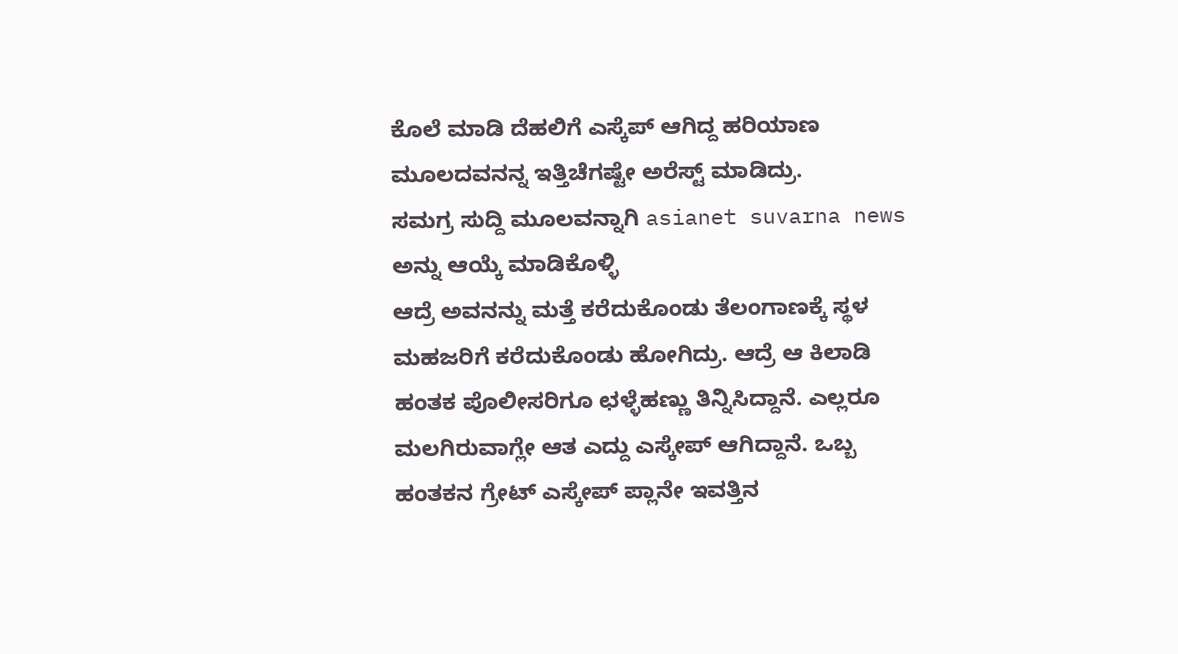ಕೊಲೆ ಮಾಡಿ ದೆಹಲಿಗೆ ಎಸ್ಕೆಪ್ ಆಗಿದ್ದ ಹರಿಯಾಣ ಮೂಲದವನನ್ನ ಇತ್ತಿಚೆಗಷ್ಟೇ ಅರೆಸ್ಟ್ ಮಾಡಿದ್ರು.
ಸಮಗ್ರ ಸುದ್ದಿ ಮೂಲವನ್ನಾಗಿ asianet suvarna news ಅನ್ನು ಆಯ್ಕೆ ಮಾಡಿಕೊಳ್ಳಿ
ಆದ್ರೆ ಅವನನ್ನು ಮತ್ತೆ ಕರೆದುಕೊಂಡು ತೆಲಂಗಾಣಕ್ಕೆ ಸ್ಥಳ ಮಹಜರಿಗೆ ಕರೆದುಕೊಂಡು ಹೋಗಿದ್ರು. ಆದ್ರೆ ಆ ಕಿಲಾಡಿ ಹಂತಕ ಪೊಲೀಸರಿಗೂ ಛಳ್ಳೆಹಣ್ಣು ತಿನ್ನಿಸಿದ್ದಾನೆ. ಎಲ್ಲರೂ ಮಲಗಿರುವಾಗ್ಲೇ ಆತ ಎದ್ದು ಎಸ್ಕೇಪ್ ಆಗಿದ್ದಾನೆ. ಒಬ್ಬ ಹಂತಕನ ಗ್ರೇಟ್ ಎಸ್ಕೇಪ್ ಪ್ಲಾನೇ ಇವತ್ತಿನ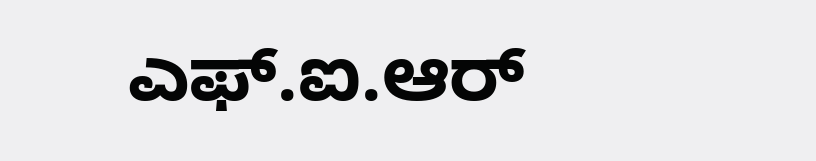ಎಫ್.ಐ.ಆರ್